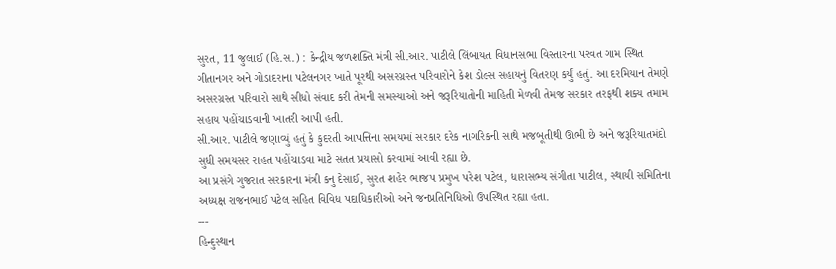સુરત, 11 જુલાઈ (હિ.સ.) : કેન્દ્રીય જળશક્તિ મંત્રી સી.આર. પાટીલે લિંબાયત વિધાનસભા વિસ્તારના પરવત ગામ સ્થિત ગીતાનગર અને ગોડાદરાના પટેલનગર ખાતે પૂરથી અસરગ્રસ્ત પરિવારોને કેશ ડોલ્સ સહાયનું વિતરણ કર્યું હતું. આ દરમિયાન તેમણે અસરગ્રસ્ત પરિવારો સાથે સીધો સંવાદ કરી તેમની સમસ્યાઓ અને જરૂરિયાતોની માહિતી મેળવી તેમજ સરકાર તરફથી શક્ય તમામ સહાય પહોંચાડવાની ખાતરી આપી હતી.
સી.આર. પાટીલે જણાવ્યું હતું કે કુદરતી આપત્તિના સમયમાં સરકાર દરેક નાગરિકની સાથે મજબૂતીથી ઊભી છે અને જરૂરિયાતમંદો સુધી સમયસર રાહત પહોંચાડવા માટે સતત પ્રયાસો કરવામાં આવી રહ્યા છે.
આ પ્રસંગે ગુજરાત સરકારના મંત્રી કનુ દેસાઈ, સુરત શહેર ભાજપ પ્રમુખ પરેશ પટેલ, ધારાસભ્ય સંગીતા પાટીલ, સ્થાયી સમિતિના અધ્યક્ષ રાજનભાઈ પટેલ સહિત વિવિધ પદાધિકારીઓ અને જનપ્રતિનિધિઓ ઉપસ્થિત રહ્યા હતા.
---
હિન્દુસ્થાન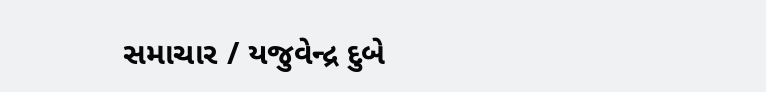સમાચાર / યજુવેન્દ્ર દુબે